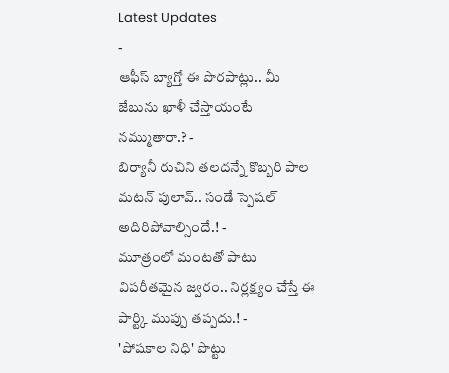Latest Updates
-
ఆఫీస్ బ్యాగ్తో ఈ పొరపాట్లు.. మీ జేబును ఖాళీ చేస్తాయంటే నమ్ముతారా.? -
బిర్యానీ రుచిని తలదన్నే కొబ్బరి పాల మటన్ పులావ్.. సండే స్పెషల్ అదిరిపోవాల్సిందే.! -
మూత్రంలో మంటతో పాటు విపరీతమైన జ్వరం.. నిర్లక్ష్యం చేస్తే ఈ పార్ట్కి ముప్పు తప్పదు.! -
'పోషకాల నిధి' పొట్టు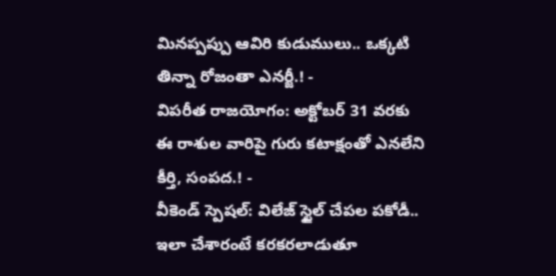మినప్పప్పు ఆవిరి కుడుములు.. ఒక్కటి తిన్నా రోజంతా ఎనర్జీ.! -
విపరీత రాజయోగం: అక్టోబర్ 31 వరకు ఈ రాశుల వారిపై గురు కటాక్షంతో ఎనలేని కీర్తి, సంపద.! -
వీకెండ్ స్పెషల్: విలేజ్ స్టైల్ చేపల పకోడీ.. ఇలా చేశారంటే కరకరలాడుతూ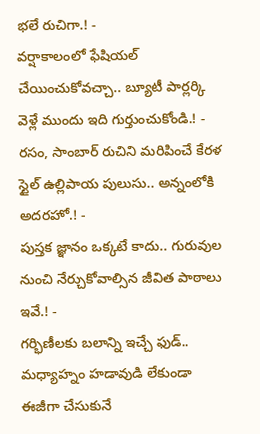భలే రుచిగా.! -
వర్షాకాలంలో ఫేషియల్ చేయించుకోవచ్చా.. బ్యూటీ పార్లర్కి వెళ్లే ముందు ఇది గుర్తుంచుకోండి.! -
రసం, సాంబార్ రుచిని మరిపించే కేరళ స్టైల్ ఉల్లిపాయ పులుసు.. అన్నంలోకి అదరహో.! -
పుస్తక జ్ఞానం ఒక్కటే కాదు.. గురువుల నుంచి నేర్చుకోవాల్సిన జీవిత పాఠాలు ఇవే.! -
గర్భిణీలకు బలాన్ని ఇచ్చే ఫుడ్.. మధ్యాహ్నం హడావుడి లేకుండా ఈజీగా చేసుకునే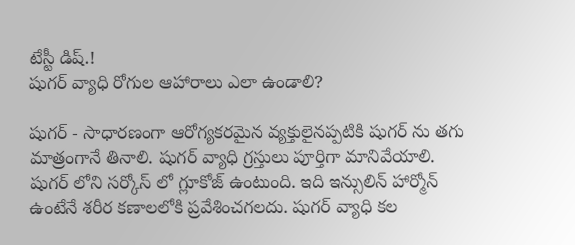టేస్టీ డిష్.!
షుగర్ వ్యాధి రోగుల ఆహారాలు ఎలా ఉండాలి?

షుగర్ - సాధారణంగా ఆరోగ్యకరమైన వ్యక్తులైనప్పటికి షుగర్ ను తగు మాత్రంగానే తినాలి. షుగర్ వ్యాధి గ్రస్తులు పూర్తిగా మానివేయాలి. షుగర్ లోని సర్కోస్ లో గ్లూకోజ్ ఉంటుంది. ఇది ఇన్సులిన్ హార్మోన్ ఉంటేనే శరీర కణాలలోకి ప్రవేశించగలదు. షుగర్ వ్యాధి కల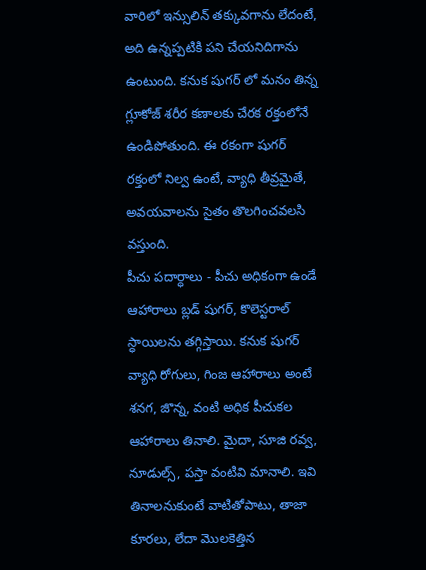వారిలో ఇన్సులిన్ తక్కువగాను లేదంటే, అది ఉన్నప్పటికి పని చేయనిదిగాను ఉంటుంది. కనుక షుగర్ లో మనం తిన్న గ్లూకోజ్ శరీర కణాలకు చేరక రక్తంలోనే ఉండిపోతుంది. ఈ రకంగా షుగర్ రక్తంలో నిల్వ ఉంటే, వ్యాధి తీవ్రమైతే, అవయవాలను సైతం తొలగించవలసి వస్తుంది.
పీచు పదార్ధాలు - పీచు అధికంగా ఉండే ఆహారాలు బ్లడ్ షుగర్, కొలెస్టరాల్ స్ధాయిలను తగ్గిస్తాయి. కనుక షుగర్ వ్యాధి రోగులు, గింజ ఆహారాలు అంటే శనగ, జొన్న, వంటి అధిక పీచుకల ఆహారాలు తినాలి. మైదా, సూజి రవ్వ, నూడుల్స్, పస్తా వంటివి మానాలి. ఇవి తినాలనుకుంటే వాటితోపాటు, తాజా కూరలు, లేదా మొలకెత్తిన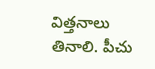విత్తనాలు తినాలి. పీచు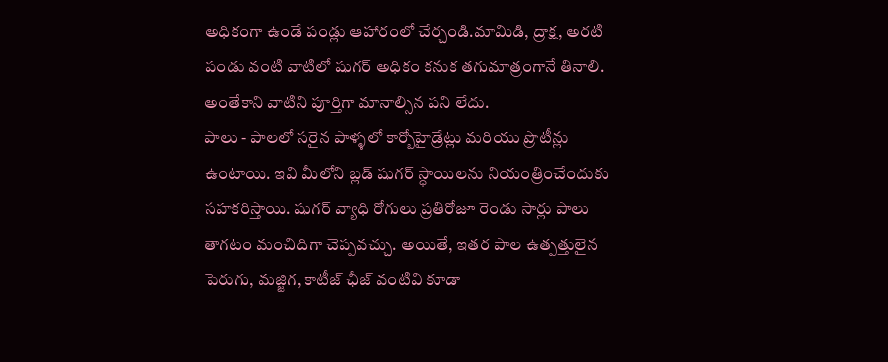అధికంగా ఉండే పండ్లు ఆహారంలో చేర్చండి.మామిడి, ద్రాక్ష, అరటి పండు వంటి వాటిలో షుగర్ అధికం కనుక తగుమాత్రంగానే తినాలి. అంతేకాని వాటిని పూర్తిగా మానాల్సిన పని లేదు.
పాలు - పాలలో సరైన పాళ్ళలో కార్బోహైడ్రేట్లు మరియు ప్రొటీన్లు ఉంటాయి. ఇవి మీలోని బ్లడ్ షుగర్ స్ధాయిలను నియంత్రించేందుకు సహకరిస్తాయి. షుగర్ వ్యాధి రోగులు ప్రతిరోజూ రెండు సార్లు పాలు తాగటం మంచిదిగా చెప్పవచ్చు. అయితే, ఇతర పాల ఉత్పత్తులైన పెరుగు, మజ్జిగ, కాటీజ్ ఛీజ్ వంటివి కూడా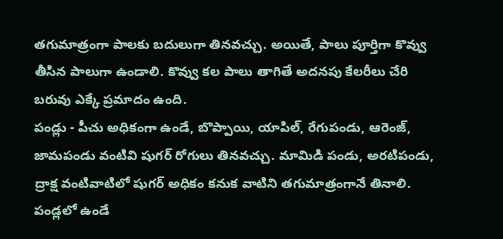తగుమాత్రంగా పాలకు బదులుగా తినవచ్చు. అయితే, పాలు పూర్తిగా కొవ్వు తీసిన పాలుగా ఉండాలి. కొవ్వు కల పాలు తాగితే అదనపు కేలరీలు చేరి బరువు ఎక్కే ప్రమాదం ఉంది.
పండ్లు - పీచు అధికంగా ఉండే, బొప్పాయి, యాపిల్, రేగుపండు, ఆరెంజ్, జామపండు వంటివి షుగర్ రోగులు తినవచ్చు. మామిడి పండు, అరటిపండు, ద్రాక్ష వంటివాటిలో షుగర్ అధికం కనుక వాటిని తగుమాత్రంగానే తినాలి. పండ్లలో ఉండే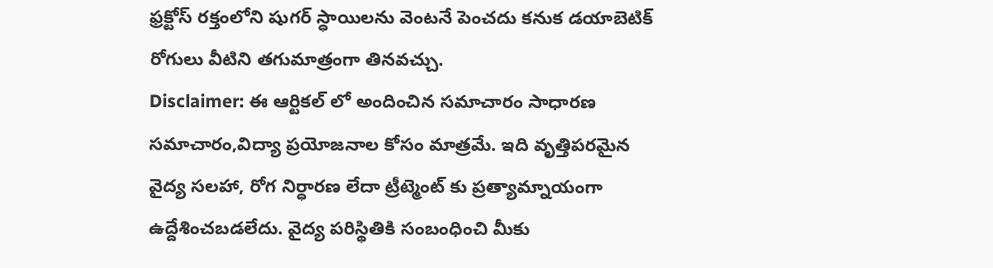ఫ్రక్టోస్ రక్తంలోని షుగర్ స్ధాయిలను వెంటనే పెంచదు కనుక డయాబెటిక్ రోగులు వీటిని తగుమాత్రంగా తినవచ్చు.
Disclaimer: ఈ ఆర్టికల్ లో అందించిన సమాచారం సాధారణ సమాచారం,విద్యా ప్రయోజనాల కోసం మాత్రమే. ఇది వృత్తిపరమైన వైద్య సలహా, రోగ నిర్ధారణ లేదా ట్రీట్మెంట్ కు ప్రత్యామ్నాయంగా ఉద్దేశించబడలేదు. వైద్య పరిస్థితికి సంబంధించి మీకు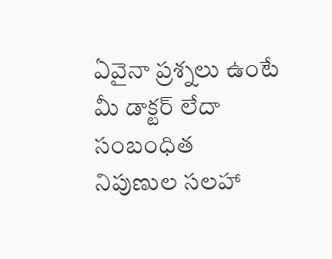ఏవైనా ప్రశ్నలు ఉంటే మీ డాక్టర్ లేదా సంబంధిత నిపుణుల సలహా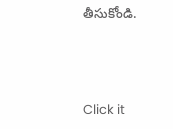తీసుకోండి.



Click it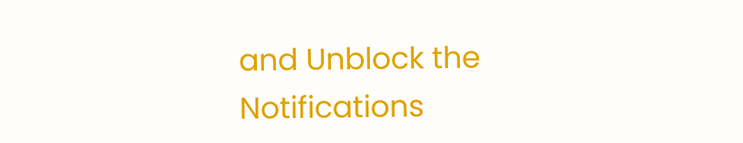and Unblock the Notifications